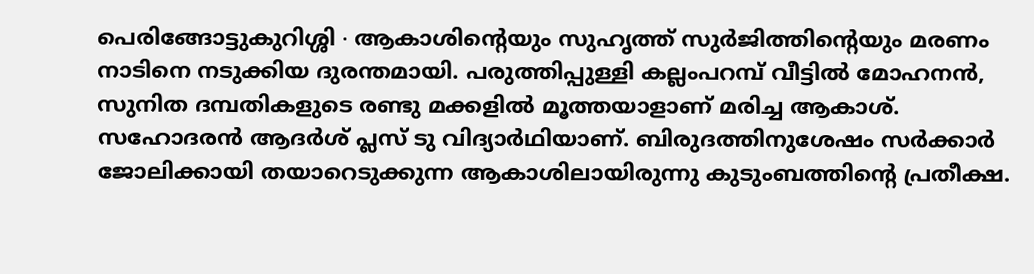പെരിങ്ങോട്ടുകുറിശ്ശി ∙ ആകാശിന്റെയും സുഹൃത്ത് സുർജിത്തിന്റെയും മരണം നാടിനെ നടുക്കിയ ദുരന്തമായി. പരുത്തിപ്പുള്ളി കല്ലംപറമ്പ് വീട്ടിൽ മോഹനൻ, സുനിത ദമ്പതികളുടെ രണ്ടു മക്കളിൽ മൂത്തയാളാണ് മരിച്ച ആകാശ്.
സഹോദരൻ ആദർശ് പ്ലസ് ടു വിദ്യാർഥിയാണ്. ബിരുദത്തിനുശേഷം സർക്കാർ ജോലിക്കായി തയാറെടുക്കുന്ന ആകാശിലായിരുന്നു കുടുംബത്തിന്റെ പ്രതീക്ഷ.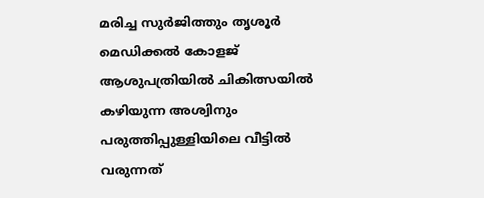മരിച്ച സുർജിത്തും തൃശൂർ മെഡിക്കൽ കോളജ് ആശുപത്രിയിൽ ചികിത്സയിൽ കഴിയുന്ന അശ്വിനും പരുത്തിപ്പുള്ളിയിലെ വീട്ടിൽ വരുന്നത്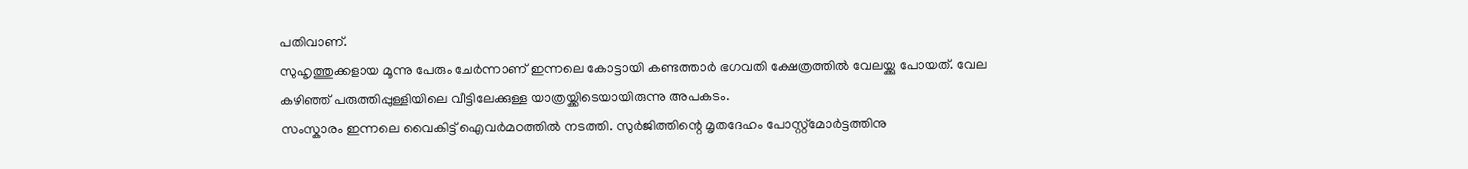പതിവാണ്.
സുഹൃത്തുക്കളായ മൂന്നു പേരും ചേർന്നാണ് ഇന്നലെ കോട്ടായി കണ്ടത്താർ ഭഗവതി ക്ഷേത്രത്തിൽ വേലയ്ക്കു പോയത്. വേല കഴിഞ്ഞ് പരുത്തിപ്പുള്ളിയിലെ വീട്ടിലേക്കുള്ള യാത്രയ്ക്കിടെയായിരുന്നു അപകടം.
സംസ്കാരം ഇന്നലെ വൈകിട്ട് ഐവർമഠത്തിൽ നടത്തി. സുർജിത്തിന്റെ മൃതദേഹം പോസ്റ്റ്മോർട്ടത്തിനു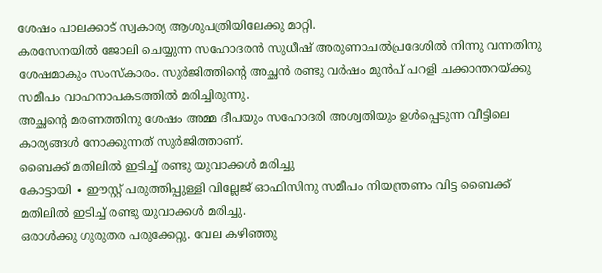ശേഷം പാലക്കാട് സ്വകാര്യ ആശുപത്രിയിലേക്കു മാറ്റി.
കരസേനയിൽ ജോലി ചെയ്യുന്ന സഹോദരൻ സുധീഷ് അരുണാചൽപ്രദേശിൽ നിന്നു വന്നതിനു ശേഷമാകും സംസ്കാരം. സുർജിത്തിന്റെ അച്ഛൻ രണ്ടു വർഷം മുൻപ് പറളി ചക്കാന്തറയ്ക്കു സമീപം വാഹനാപകടത്തിൽ മരിച്ചിരുന്നു.
അച്ഛന്റെ മരണത്തിനു ശേഷം അമ്മ ദീപയും സഹോദരി അശ്വതിയും ഉൾപ്പെടുന്ന വീട്ടിലെ കാര്യങ്ങൾ നോക്കുന്നത് സുർജിത്താണ്.
ബൈക്ക് മതിലിൽ ഇടിച്ച് രണ്ടു യുവാക്കൾ മരിച്ചു
കോട്ടായി ∙ ഈസ്റ്റ് പരുത്തിപ്പുള്ളി വില്ലേജ് ഓഫിസിനു സമീപം നിയന്ത്രണം വിട്ട ബൈക്ക് മതിലിൽ ഇടിച്ച് രണ്ടു യുവാക്കൾ മരിച്ചു.
ഒരാൾക്കു ഗുരുതര പരുക്കേറ്റു. വേല കഴിഞ്ഞു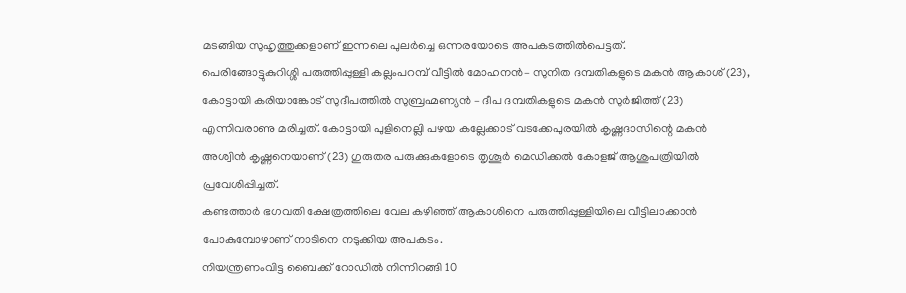മടങ്ങിയ സുഹൃത്തുക്കളാണ് ഇന്നലെ പുലർച്ചെ ഒന്നരയോടെ അപകടത്തിൽപെട്ടത്.
പെരിങ്ങോട്ടുകുറിശ്ശി പരുത്തിപ്പുള്ളി കല്ലംപറമ്പ് വീട്ടിൽ മോഹനൻ– സുനിത ദമ്പതികളുടെ മകൻ ആകാശ് (23), കോട്ടായി കരിയാങ്കോട് സുദീപത്തിൽ സുബ്രഹ്മണ്യൻ – ദീപ ദമ്പതികളുടെ മകൻ സുർജിത്ത് (23) എന്നിവരാണു മരിച്ചത്. കോട്ടായി പുളിനെല്ലി പഴയ കല്ലേക്കാട് വടക്കേപുരയിൽ കൃഷ്ണദാസിന്റെ മകൻ അശ്വിൻ കൃഷ്ണനെയാണ് (23) ഗുരുതര പരുക്കുകളോടെ തൃശൂർ മെഡിക്കൽ കോളജ് ആശുപത്രിയിൽ പ്രവേശിപ്പിച്ചത്.
കണ്ടത്താർ ഭഗവതി ക്ഷേത്രത്തിലെ വേല കഴിഞ്ഞ് ആകാശിനെ പരുത്തിപ്പുള്ളിയിലെ വീട്ടിലാക്കാൻ പോകുമ്പോഴാണ് നാടിനെ നടുക്കിയ അപകടം.
നിയന്ത്രണംവിട്ട ബൈക്ക് റോഡിൽ നിന്നിറങ്ങി 10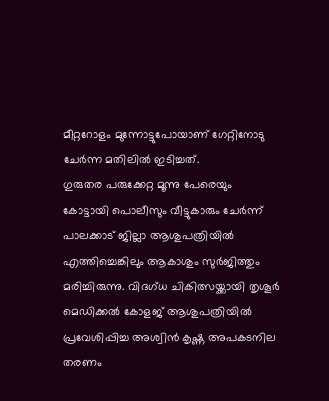മീറ്ററോളം മുന്നോട്ടുപോയാണ് ഗേറ്റിനോടു ചേർന്ന മതിലിൽ ഇടിച്ചത്.
ഗുരുതര പരുക്കേറ്റ മൂന്നു പേരെയും കോട്ടായി പൊലീസും വീട്ടുകാരും ചേർന്ന് പാലക്കാട് ജില്ലാ ആശുപത്രിയിൽ എത്തിച്ചെങ്കിലും ആകാശും സുർജിത്തും മരിച്ചിരുന്നു. വിദഗ്ധ ചികിത്സയ്ക്കായി തൃശൂർ മെഡിക്കൽ കോളജ് ആശുപത്രിയിൽ പ്രവേശിപ്പിച്ച അശ്വിൻ കൃഷ്ണ അപകടനില തരണം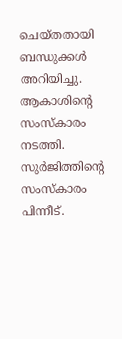ചെയ്തതായി ബന്ധുക്കൾ അറിയിച്ചു.
ആകാശിന്റെ സംസ്കാരം നടത്തി. സുർജിത്തിന്റെ സംസ്കാരം പിന്നീട്.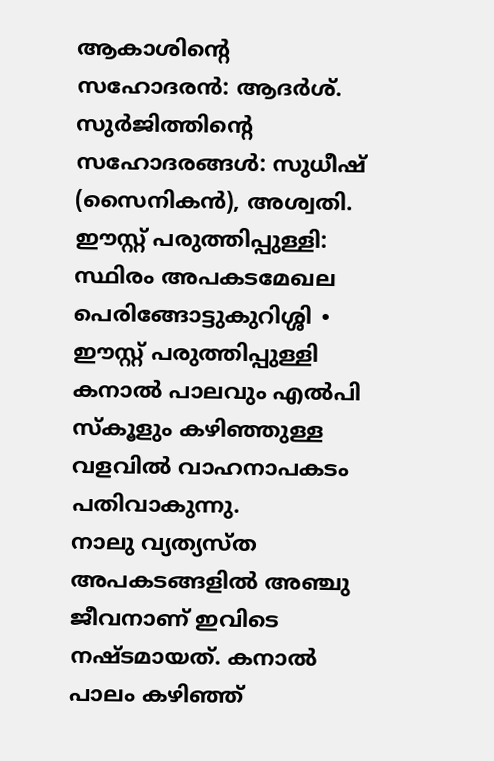ആകാശിന്റെ സഹോദരൻ: ആദർശ്. സുർജിത്തിന്റെ സഹോദരങ്ങൾ: സുധീഷ് (സൈനികൻ), അശ്വതി.
ഈസ്റ്റ് പരുത്തിപ്പുള്ളി: സ്ഥിരം അപകടമേഖല
പെരിങ്ങോട്ടുകുറിശ്ശി ∙ ഈസ്റ്റ് പരുത്തിപ്പുള്ളി കനാൽ പാലവും എൽപി സ്കൂളും കഴിഞ്ഞുള്ള വളവിൽ വാഹനാപകടം പതിവാകുന്നു.
നാലു വ്യത്യസ്ത അപകടങ്ങളിൽ അഞ്ചു ജീവനാണ് ഇവിടെ നഷ്ടമായത്. കനാൽ പാലം കഴിഞ്ഞ്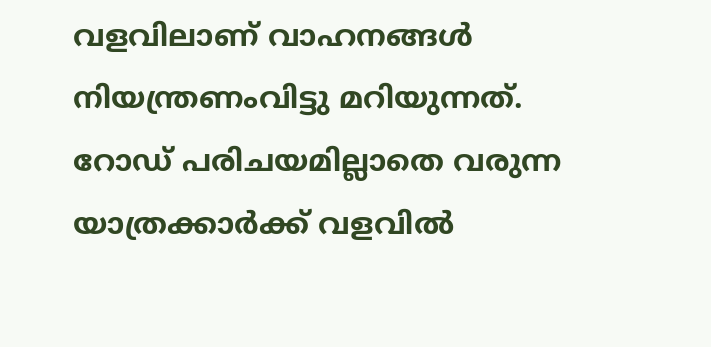വളവിലാണ് വാഹനങ്ങൾ നിയന്ത്രണംവിട്ടു മറിയുന്നത്.
റോഡ് പരിചയമില്ലാതെ വരുന്ന യാത്രക്കാർക്ക് വളവിൽ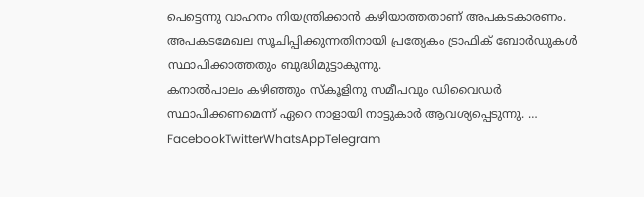പെട്ടെന്നു വാഹനം നിയന്ത്രിക്കാൻ കഴിയാത്തതാണ് അപകടകാരണം. അപകടമേഖല സൂചിപ്പിക്കുന്നതിനായി പ്രത്യേകം ട്രാഫിക് ബോർഡുകൾ സ്ഥാപിക്കാത്തതും ബുദ്ധിമുട്ടാകുന്നു.
കനാൽപാലം കഴിഞ്ഞും സ്കൂളിനു സമീപവും ഡിവൈഡർ സ്ഥാപിക്കണമെന്ന് ഏറെ നാളായി നാട്ടുകാർ ആവശ്യപ്പെടുന്നു. … FacebookTwitterWhatsAppTelegram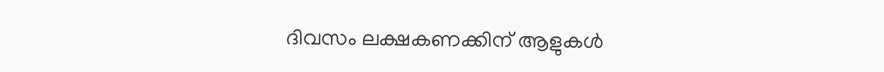ദിവസം ലക്ഷകണക്കിന് ആളുകൾ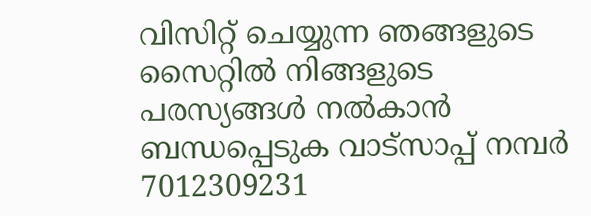വിസിറ്റ് ചെയ്യുന്ന ഞങ്ങളുടെ സൈറ്റിൽ നിങ്ങളുടെ പരസ്യങ്ങൾ നൽകാൻ ബന്ധപ്പെടുക വാട്സാപ്പ് നമ്പർ 7012309231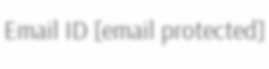Email ID [email protected]